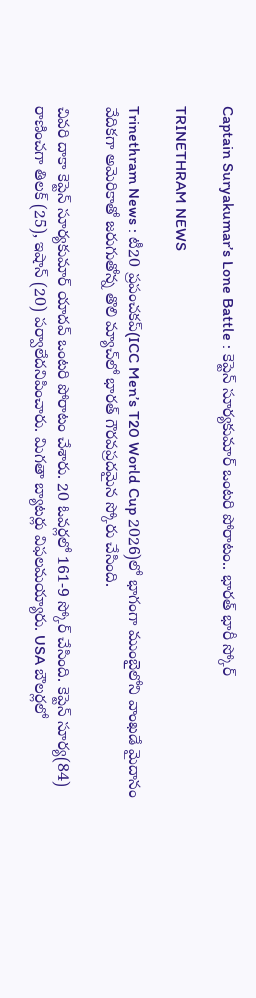Captain Suryakumar’s Lone Battle : కెప్టెన్ సూర్యకుమార్ ఒంటరి పోరాటం.. భారత్ భారీ స్కోర్

TRINETHRAM NEWS

Trinethram News : టీ20 ప్రపంచకప్‌(ICC Men’s T20 World Cup 2026)లో భాగంగా ముంబైలోని వాంఖడే మైదానం వేదికగా అమెరికాతో జరుగుతోన్న తొలి మ్యాచ్‌లో భారత్ గౌరవప్రదమైన స్కోరు చేసింది.

చివరి దాకా కెప్టెన్ సూర్యకుమార్ యాదవ్ ఒంటరి పోరాటం చేశారు. 20 ఓవర్లలో 161-9 స్కోర్ చేసింది. కెప్టెన్ సూర్య(84) రాణించగా తిలక్ (25), ఇషాన్ (20) పర్వాలేదనిపించారు. మిగతా బ్యాటర్లు విఫలమయ్యారు. USA బౌలర్లలో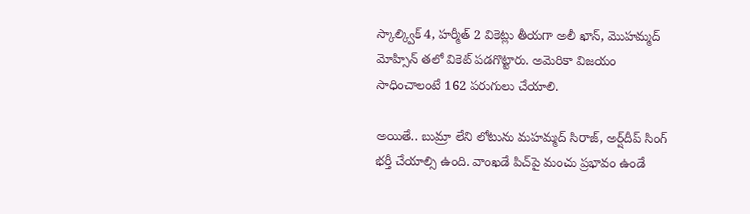స్కాల్క్విక్ 4, హర్మీత్ 2 వికెట్లు తీయగా అలీ ఖాన్, మొహమ్మద్ మోహ్సిన్ తలో వికెట్ పడగొట్టారు. అమెరికా విజయం సాధించాలంటే 162 పరుగులు చేయాలి.

అయితే.. బుమ్రా లేని లోటును మహమ్మద్ సిరాజ్, అర్ష్‌దీప్ సింగ్ భర్తీ చేయాల్సి ఉంది. వాంఖడే పిచ్‌పై మంచు ప్రభావం ఉండే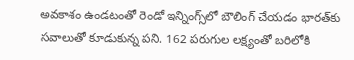అవకాశం ఉండటంతో రెండో ఇన్నింగ్స్‌లో బౌలింగ్ చేయడం భారత్‌కు సవాలుతో కూడుకున్న పని. 162 పరుగుల లక్ష్యంతో బరిలోకి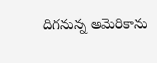దిగనున్న అమెరికాను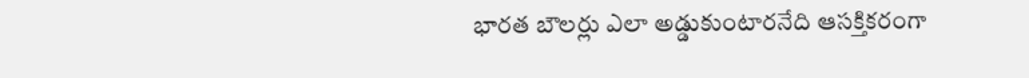భారత బౌలర్లు ఎలా అడ్డుకుంటారనేది ఆసక్తికరంగా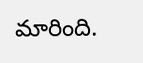మారింది.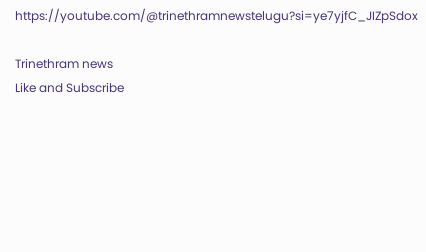https://youtube.com/@trinethramnewstelugu?si=ye7yjfC_JIZpSdox

Trinethram news
Like and Subscribe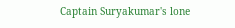Captain Suryakumar's lone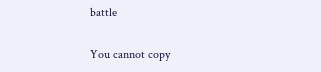battle

You cannot copy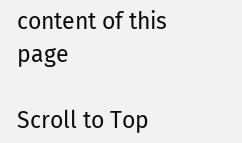content of this page

Scroll to Top